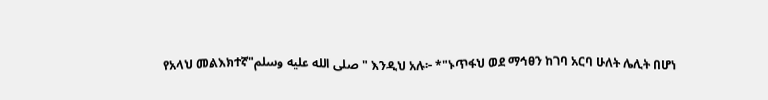የአላህ መልእክተኛ"صلى الله عليه وسلم" እንዲህ አሉ፦ *"ኑጥፋህ ወደ ማኅፀን ከገባ አርባ ሁለት ሌሊት በሆነ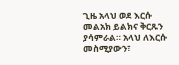ጊዜ አላህ ወደ እርሱ መልአክ ይልክና ቅርጹን ያሳምራል። አላህ ለእርሱ መስሚያውን፣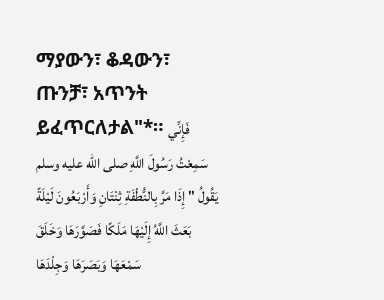ማያውን፣ ቆዳውን፣ ጡንቻ፣ አጥንት ይፈጥርለታል"*። فَإِنِّي سَمِعْتُ رَسُولَ اللَّهِ صلى الله عليه وسلم يَقُولُ " إِذَا مَرَّ بِالنُّطْفَةِ ثِنْتَانِ وَأَرْبَعُونَ لَيْلَةً بَعَثَ اللَّهُ إِلَيْهَا مَلَكًا فَصَوَّرَهَا وَخَلَقَ سَمْعَهَا وَبَصَرَهَا وَجِلْدَهَا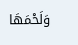وَلَحْمَهَا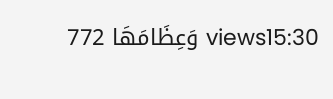وَعِظَامَهَا 772 views15:30